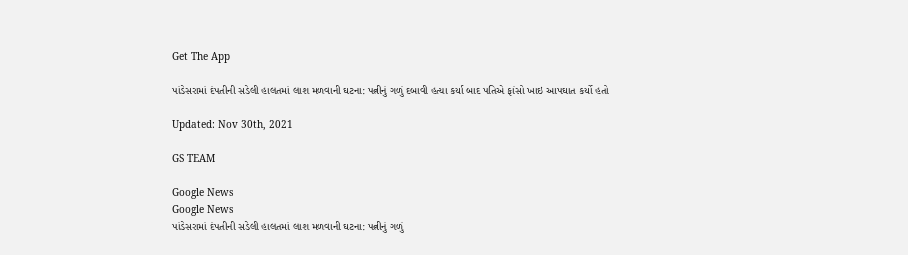Get The App

પાંડેસરામાં દંપતીની સડેલી હાલતમાં લાશ મળવાની ઘટના: પત્નીનું ગળું દબાવી હત્યા કર્યા બાદ પતિએ ફાંસો ખાઇ આપઘાત કર્યો હતો

Updated: Nov 30th, 2021

GS TEAM

Google News
Google News
પાંડેસરામાં દંપતીની સડેલી હાલતમાં લાશ મળવાની ઘટના: પત્નીનું ગળું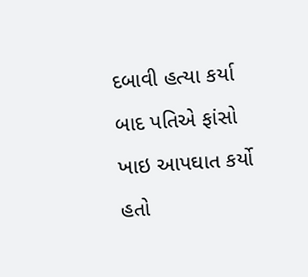દબાવી હત્યા કર્યા બાદ પતિએ ફાંસો ખાઇ આપઘાત કર્યો હતો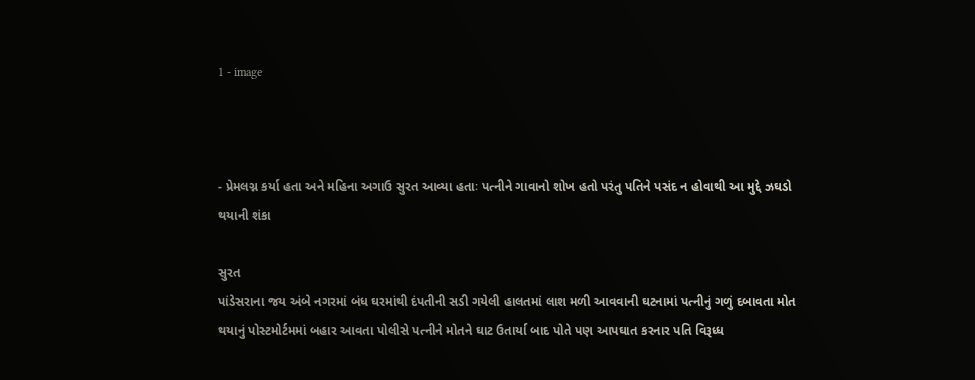1 - image



- પ્રેમલગ્ન કર્યા હતા અને મહિના અગાઉ સુરત આવ્યા હતાઃ પત્નીને ગાવાનો શોખ હતો પરંતુ પતિને પસંદ ન હોવાથી આ મુદ્દે ઝઘડો થયાની શંકા

સુરત
પાંડેસરાના જય અંબે નગરમાં બંધ ઘરમાંથી દંપતીની સડી ગયેલી હાલતમાં લાશ મળી આવવાની ઘટનામાં પત્નીનું ગળું દબાવતા મોત થયાનું પોસ્ટમોર્ટમમાં બહાર આવતા પોલીસે પત્નીને મોતને ઘાટ ઉતાર્યા બાદ પોતે પણ આપઘાત કરનાર પતિ વિરૂધ્ધ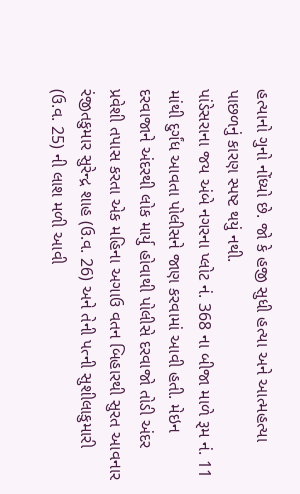હત્યાનો ગુનો નોંધ્યો છે. જો કે હજી સુધી હત્યા અને આત્મહત્યા પાછળનું કારણ સ્પષ્ટ થયું નથી.
પાંડેસરાના જય અંબે નગરના પ્લોટ નં. 368 ના બીજા માળે રૂમ નં. 11 માંથી દુર્ગંધ આવતા પોલીસને જાણ કરવામાં આવી હતી. મેઇન દરવાજાને અંદરથી લોક માર્યુ હોવાથી પોલીસે દરવાજો તોડી અંદર પ્રવેશી તપાસ કરતા એક મહિના અગાઉ વતન બિહારથી સુરત આવનાર રંજીતકુમાર સુરેન્દ્ર શાહ (ઉ.વ. 26) અને તેની પત્ની સુશીલાકુમારી (ઉ.વ. 25) ની લાશ મળી આવી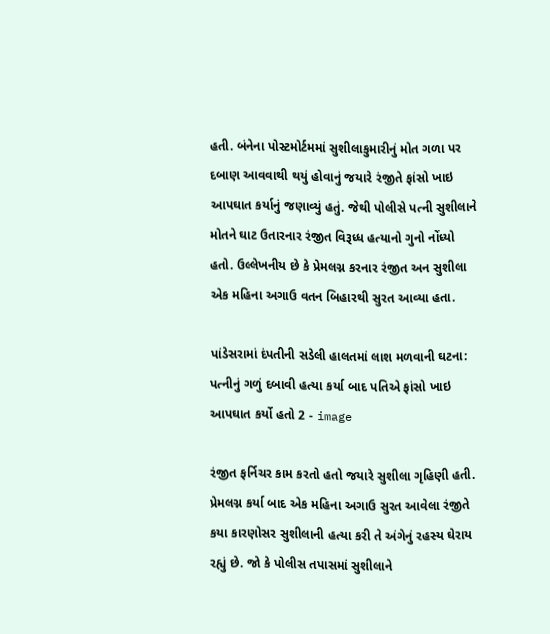હતી. બંનેના પોસ્ટમોર્ટમમાં સુશીલાકુમારીનું મોત ગળા પર દબાણ આવવાથી થયું હોવાનું જયારે રંજીતે ફાંસો ખાઇ આપઘાત કર્યાનું જણાવ્યું હતું. જેથી પોલીસે પત્ની સુશીલાને મોતને ઘાટ ઉતારનાર રંજીત વિરૂધ્ધ હત્યાનો ગુનો નોંધ્યો હતો. ઉલ્લેખનીય છે કે પ્રેમલગ્ન કરનાર રંજીત અન સુશીલા એક મહિના અગાઉ વતન બિહારથી સુરત આવ્યા હતા.

પાંડેસરામાં દંપતીની સડેલી હાલતમાં લાશ મળવાની ઘટના: પત્નીનું ગળું દબાવી હત્યા કર્યા બાદ પતિએ ફાંસો ખાઇ આપઘાત કર્યો હતો 2 - image

રંજીત ફર્નિચર કામ કરતો હતો જયારે સુશીલા ગૃહિણી હતી. પ્રેમલગ્ન કર્યા બાદ એક મહિના અગાઉ સુરત આવેલા રંજીતે કયા કારણોસર સુશીલાની હત્યા કરી તે અંગેનું રહસ્ય ઘેરાય રહ્યું છે. જો કે પોલીસ તપાસમાં સુશીલાને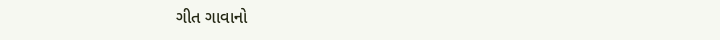ગીત ગાવાનો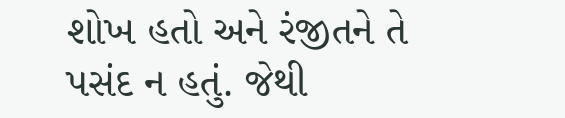શોખ હતો અને રંજીતને તે પસંદ ન હતું. જેથી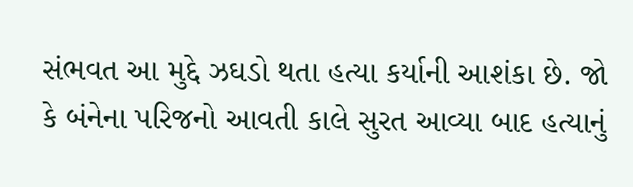સંભવત આ મુદ્દે ઝઘડો થતા હત્યા કર્યાની આશંકા છે. જો કે બંનેના પરિજનો આવતી કાલે સુરત આવ્યા બાદ હત્યાનું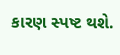કારણ સ્પષ્ટ થશે.